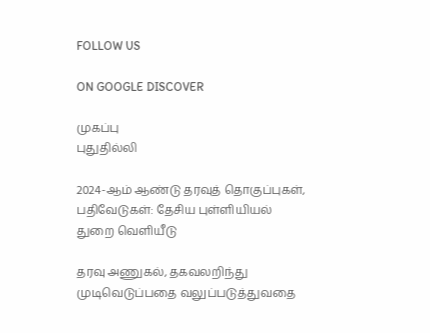FOLLOW US

ON GOOGLE DISCOVER

முகப்பு
புதுதில்லி

2024-ஆம் ஆண்டு தரவுத் தொகுப்புகள், பதிவேடுகள்: தேசிய புள்ளியியல் துறை வெளியீடு

தரவு அணுகல், தகவலறிந்து முடிவெடுப்பதை வலுப்படுத்துவதை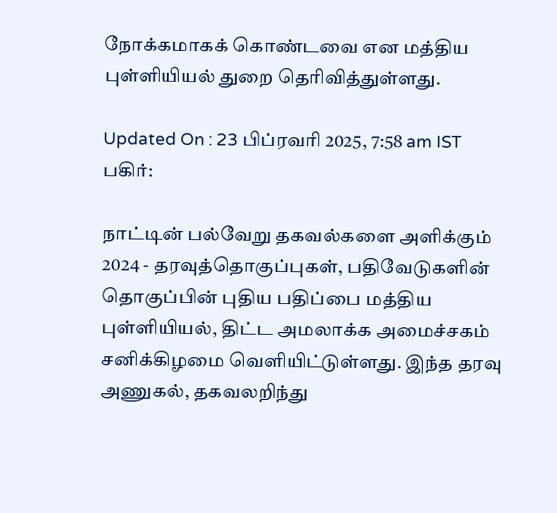நோக்கமாகக் கொண்டவை என மத்திய புள்ளியியல் துறை தெரிவித்துள்ளது.

Updated On : 23 பிப்ரவரி 2025, 7:58 am IST
பகிர்:

நாட்டின் பல்வேறு தகவல்களை அளிக்கும் 2024 - தரவுத்தொகுப்புகள், பதிவேடுகளின் தொகுப்பின் புதிய பதிப்பை மத்திய புள்ளியியல், திட்ட அமலாக்க அமைச்சகம் சனிக்கிழமை வெளியிட்டுள்ளது. இந்த தரவு அணுகல், தகவலறிந்து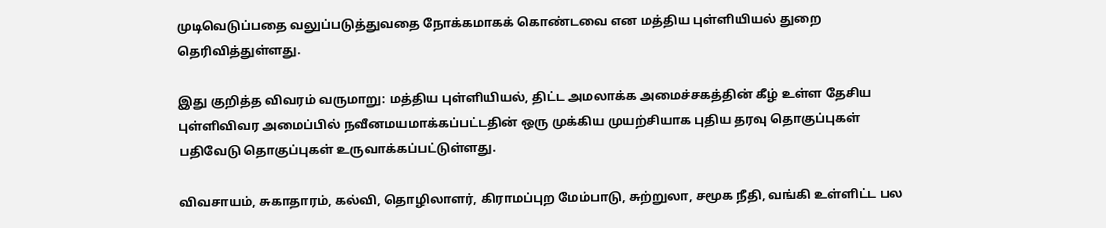முடிவெடுப்பதை வலுப்படுத்துவதை நோக்கமாகக் கொண்டவை என மத்திய புள்ளியியல் துறை தெரிவித்துள்ளது.

இது குறித்த விவரம் வருமாறு: மத்திய புள்ளியியல், திட்ட அமலாக்க அமைச்சகத்தின் கீழ் உள்ள தேசிய புள்ளிவிவர அமைப்பில் நவீனமயமாக்கப்பட்டதின் ஒரு முக்கிய முயற்சியாக புதிய தரவு தொகுப்புகள் பதிவேடு தொகுப்புகள் உருவாக்கப்பட்டுள்ளது.

விவசாயம், சுகாதாரம், கல்வி, தொழிலாளர், கிராமப்புற மேம்பாடு, சுற்றுலா, சமூக நீதி, வங்கி உள்ளிட்ட பல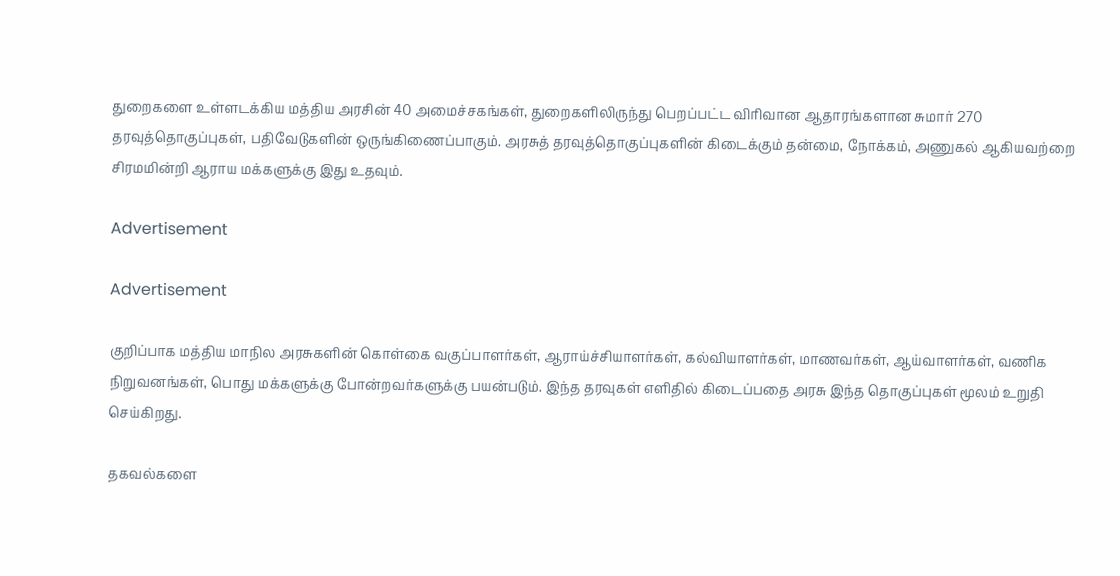துறைகளை உள்ளடக்கிய மத்திய அரசின் 40 அமைச்சகங்கள், துறைகளிலிருந்து பெறப்பட்ட விரிவான ஆதாரங்களான சுமார் 270 தரவுத்தொகுப்புகள், பதிவேடுகளின் ஒருங்கிணைப்பாகும். அரசுத் தரவுத்தொகுப்புகளின் கிடைக்கும் தன்மை, நோக்கம், அணுகல் ஆகியவற்றை சிரமமின்றி ஆராய மக்களுக்கு இது உதவும்.

Advertisement

Advertisement

குறிப்பாக மத்திய மாநில அரசுகளின் கொள்கை வகுப்பாளர்கள், ஆராய்ச்சியாளர்கள், கல்வியாளர்கள், மாணவர்கள், ஆய்வாளர்கள், வணிக நிறுவனங்கள், பொது மக்களுக்கு போன்றவர்களுக்கு பயன்படும். இந்த தரவுகள் எளிதில் கிடைப்பதை அரசு இந்த தொகுப்புகள் மூலம் உறுதி செய்கிறது.

தகவல்களை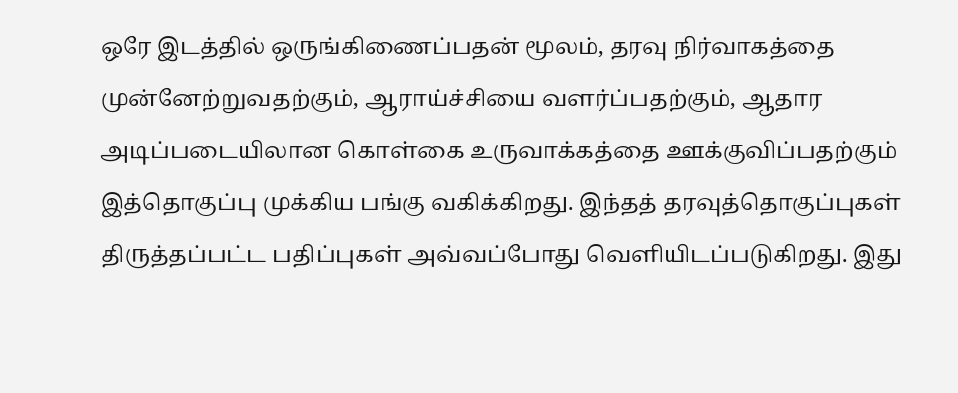ஒரே இடத்தில் ஒருங்கிணைப்பதன் மூலம், தரவு நிர்வாகத்தை முன்னேற்றுவதற்கும், ஆராய்ச்சியை வளர்ப்பதற்கும், ஆதார அடிப்படையிலான கொள்கை உருவாக்கத்தை ஊக்குவிப்பதற்கும் இத்தொகுப்பு முக்கிய பங்கு வகிக்கிறது. இந்தத் தரவுத்தொகுப்புகள் திருத்தப்பட்ட பதிப்புகள் அவ்வப்போது வெளியிடப்படுகிறது. இது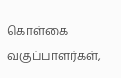கொள்கை வகுப்பாளர்கள்,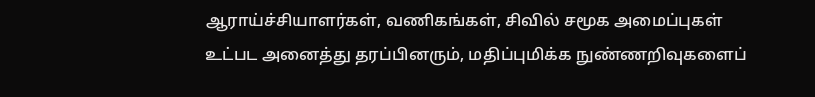ஆராய்ச்சியாளர்கள், வணிகங்கள், சிவில் சமூக அமைப்புகள் உட்பட அனைத்து தரப்பினரும், மதிப்புமிக்க நுண்ணறிவுகளைப்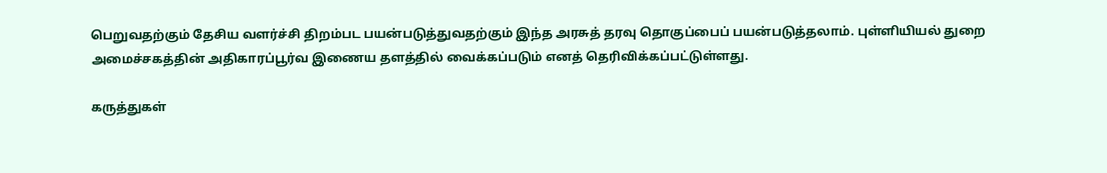பெறுவதற்கும் தேசிய வளர்ச்சி திறம்பட பயன்படுத்துவதற்கும் இந்த அரசுத் தரவு தொகுப்பைப் பயன்படுத்தலாம். புள்ளியியல் துறை அமைச்சகத்தின் அதிகாரப்பூர்வ இணைய தளத்தில் வைக்கப்படும் எனத் தெரிவிக்கப்பட்டுள்ளது.

கருத்துகள்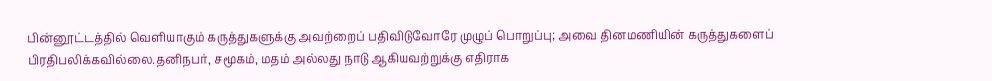பின்னூட்டத்தில் வெளியாகும் கருத்துகளுக்கு அவற்றைப் பதிவிடுவோரே முழுப் பொறுப்பு; அவை தினமணியின் கருத்துகளைப் பிரதிபலிக்கவில்லை.தனிநபர், சமூகம், மதம் அல்லது நாடு ஆகியவற்றுக்கு எதிராக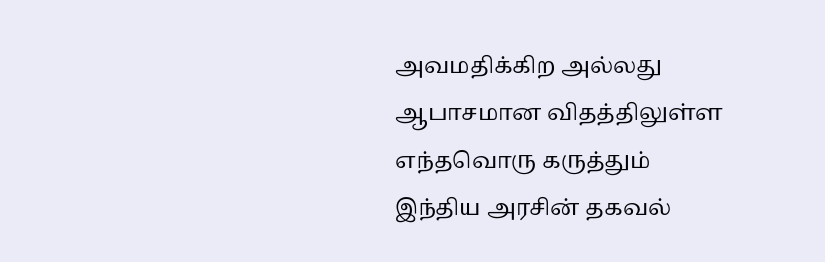அவமதிக்கிற அல்லது ஆபாசமான விதத்திலுள்ள எந்தவொரு கருத்தும் இந்திய அரசின் தகவல்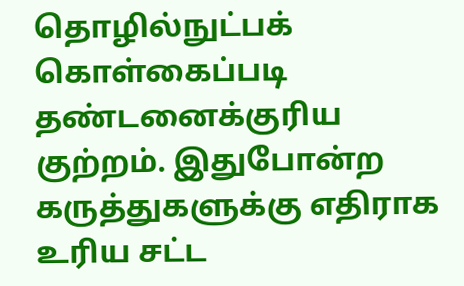தொழில்நுட்பக் கொள்கைப்படி தண்டனைக்குரிய குற்றம். இதுபோன்ற கருத்துகளுக்கு எதிராக உரிய சட்ட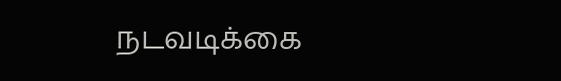நடவடிக்கை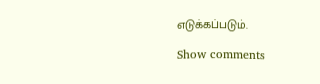எடுக்கப்படும்.

Show comments